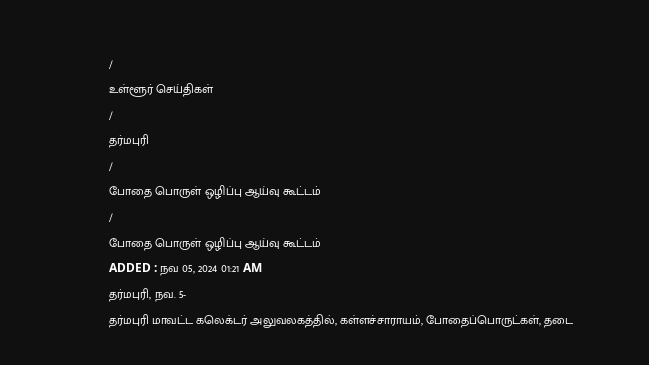/
உள்ளூர் செய்திகள்
/
தர்மபுரி
/
போதை பொருள் ஒழிப்பு ஆய்வு கூட்டம்
/
போதை பொருள் ஒழிப்பு ஆய்வு கூட்டம்
ADDED : நவ 05, 2024 01:21 AM
தர்மபுரி, நவ. 5-
தர்மபுரி மாவட்ட கலெக்டர் அலுவலகத்தில், கள்ளச்சாராயம், போதைப்பொருட்கள், தடை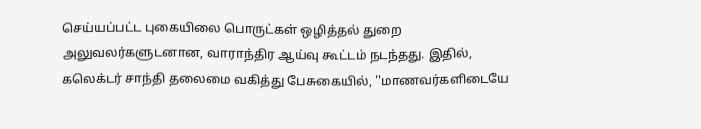செய்யப்பட்ட புகையிலை பொருட்கள் ஒழித்தல் துறை அலுவலர்களுடனான, வாராந்திர ஆய்வு கூட்டம் நடந்தது. இதில், கலெக்டர் சாந்தி தலைமை வகித்து பேசுகையில், ''மாணவர்களிடையே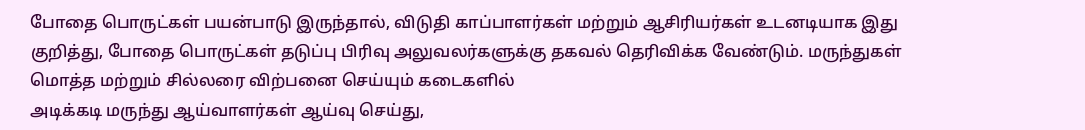போதை பொருட்கள் பயன்பாடு இருந்தால், விடுதி காப்பாளர்கள் மற்றும் ஆசிரியர்கள் உடனடியாக இது குறித்து, போதை பொருட்கள் தடுப்பு பிரிவு அலுவலர்களுக்கு தகவல் தெரிவிக்க வேண்டும். மருந்துகள் மொத்த மற்றும் சில்லரை விற்பனை செய்யும் கடைகளில்
அடிக்கடி மருந்து ஆய்வாளர்கள் ஆய்வு செய்து,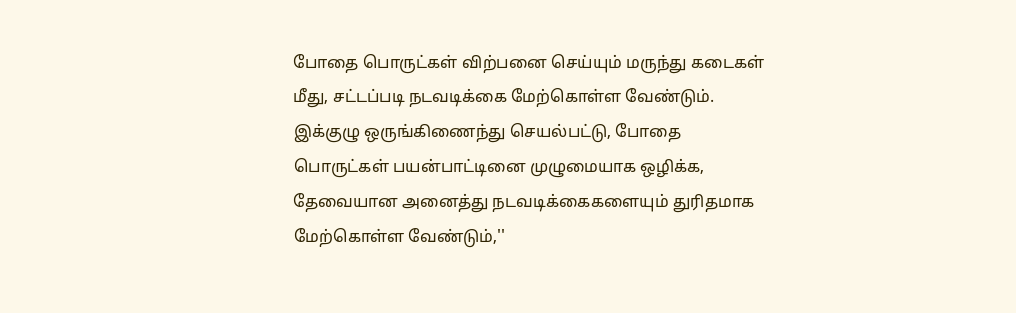போதை பொருட்கள் விற்பனை செய்யும் மருந்து கடைகள் மீது, சட்டப்படி நடவடிக்கை மேற்கொள்ள வேண்டும். இக்குழு ஒருங்கிணைந்து செயல்பட்டு, போதை பொருட்கள் பயன்பாட்டினை முழுமையாக ஒழிக்க, தேவையான அனைத்து நடவடிக்கைகளையும் துரிதமாக மேற்கொள்ள வேண்டும்,''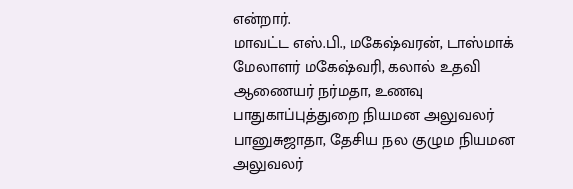என்றார்.
மாவட்ட எஸ்.பி., மகேஷ்வரன், டாஸ்மாக் மேலாளர் மகேஷ்வரி, கலால் உதவி ஆணையர் நர்மதா, உணவு பாதுகாப்புத்துறை நியமன அலுவலர் பானுசுஜாதா, தேசிய நல குழும நியமன அலுவலர்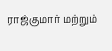ராஜ்குமார் மற்றும்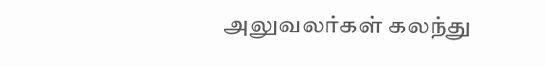அலுவலர்கள் கலந்து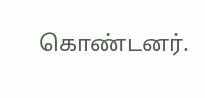கொண்டனர்.